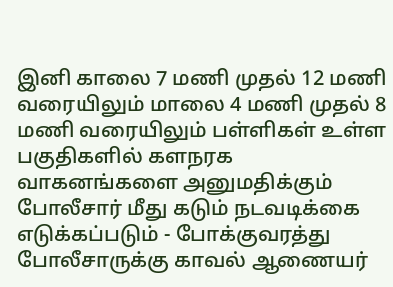இனி காலை 7 மணி முதல் 12 மணி வரையிலும் மாலை 4 மணி முதல் 8 மணி வரையிலும் பள்ளிகள் உள்ள பகுதிகளில் களநரக வாகனங்களை அனுமதிக்கும் போலீசார் மீது கடும் நடவடிக்கை எடுக்கப்படும் - போக்குவரத்து போலீசாருக்கு காவல் ஆணையர்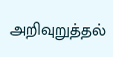அறிவுறுத்தல்